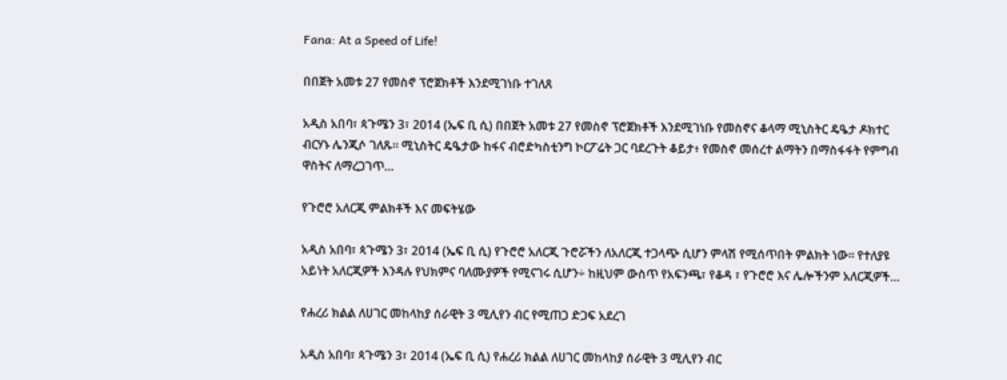Fana: At a Speed of Life!

በበጀት አመቱ 27 የመስኖ ፕሮጀክቶች እንደሚገነቡ ተገለጸ

አዲስ አበባ፣ ጳጉሜን 3፣ 2014 (ኤፍ ቢ ሲ) በበጀት አመቱ 27 የመስኖ ፕሮጀክቶች እንደሚገነቡ የመስኖና ቆላማ ሚኒስትር ዴዔታ ዶክተር ብርሃኑ ሌንጂሶ ገለጹ። ሚኒስትር ዴዔታው ከፋና ብሮድካስቲንግ ኮርፖሬት ጋር ባደረጉት ቆይታ፥ የመስኖ መሰረተ ልማትን በማስፋፋት የምግብ ዋስትና ለማረጋገጥ…

የጉሮሮ አለርጂ ምልክቶች እና መፍትሄው

አዲስ አበባ፣ ጳጉሜን 3፣ 2014 (ኤፍ ቢ ሲ) የጉሮሮ አለርጂ ጉሮሯችን ለአለርጂ ተጋላጭ ሲሆን ምላሽ የሚሰጥበት ምልክት ነው፡፡ የተለያዩ አይነት አለርጂዎች እንዳሉ የህክምና ባለሙያዎች የሚናገሩ ሲሆን÷ ከዚህም ውስጥ የአፍንጫ፣ የቆዳ ፣ የጉሮሮ እና ሌሎችንም አለርጂዎች…

የሐረሪ ክልል ለሀገር መከላከያ ሰራዊት 3 ሚሊየን ብር የሚጠጋ ድጋፍ አደረገ

አዲስ አበባ፣ ጳጉሜን 3፣ 2014 (ኤፍ ቢ ሲ) የሐረሪ ክልል ለሀገር መከላከያ ሰራዊት 3 ሚሊየን ብር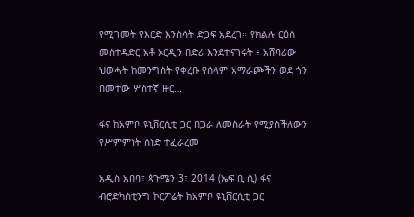የሚገመት የእርድ እንስሳት ድጋፍ አደረገ። የክልሉ ርዕሰ መስተዳድር አቶ ኦርዲን በድሪ እንደተናገሩት ፥ አሸባሪው ህወሓት ከመንግስት የቀረቡ የሰላም አማራጮችን ወደ ጎን በመተው ሦስተኛ ዙር…

ፋና ከአምቦ ዩኒቨርሲቲ ጋር በጋራ ለመስራት የሚያስችለውን የሥምምነት ሰነድ ተፈራረመ

አዲስ አበባ፣ ጳጉሜን 3፣ 2014 (ኤፍ ቢ ሲ) ፋና ብሮድካስቲንግ ኮርፖሬት ከአምቦ ዩኒቨርሲቲ ጋር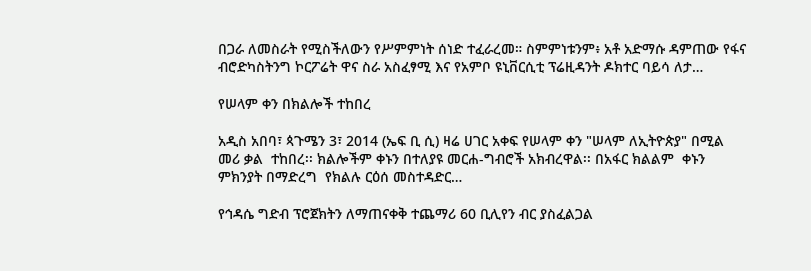በጋራ ለመስራት የሚስችለውን የሥምምነት ሰነድ ተፈራረመ። ስምምነቱንም፥ አቶ አድማሱ ዳምጠው የፋና ብሮድካስትንግ ኮርፖሬት ዋና ስራ አስፈፃሚ እና የአምቦ ዩኒቨርሲቲ ፕሬዚዳንት ዶክተር ባይሳ ለታ…

የሠላም ቀን በክልሎች ተከበረ

አዲስ አበባ፣ ጳጉሜን 3፣ 2014 (ኤፍ ቢ ሲ) ዛሬ ሀገር አቀፍ የሠላም ቀን "ሠላም ለኢትዮጵያ" በሚል መሪ ቃል  ተከበረ፡፡ ክልሎችም ቀኑን በተለያዩ መርሐ-ግብሮች አክብረዋል፡፡ በአፋር ክልልም  ቀኑን ምክንያት በማድረግ  የክልሉ ርዕሰ መስተዳድር…

የኅዳሴ ግድብ ፕሮጀክትን ለማጠናቀቅ ተጨማሪ 60 ቢሊየን ብር ያስፈልጋል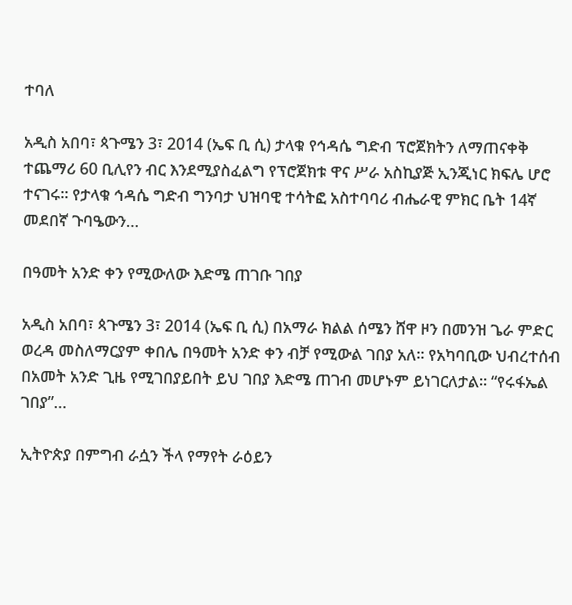ተባለ

አዲስ አበባ፣ ጳጉሜን 3፣ 2014 (ኤፍ ቢ ሲ) ታላቁ የኅዳሴ ግድብ ፕሮጀክትን ለማጠናቀቅ ተጨማሪ 60 ቢሊየን ብር እንደሚያስፈልግ የፕሮጀክቱ ዋና ሥራ አስኪያጅ ኢንጂነር ክፍሌ ሆሮ ተናገሩ። የታላቁ ኅዳሴ ግድብ ግንባታ ህዝባዊ ተሳትፎ አስተባባሪ ብሔራዊ ምክር ቤት 14ኛ መደበኛ ጉባዔውን…

በዓመት አንድ ቀን የሚውለው እድሜ ጠገቡ ገበያ

አዲስ አበባ፣ ጳጉሜን 3፣ 2014 (ኤፍ ቢ ሲ) በአማራ ክልል ሰሜን ሸዋ ዞን በመንዝ ጌራ ምድር ወረዳ መስለማርያም ቀበሌ በዓመት አንድ ቀን ብቻ የሚውል ገበያ አለ፡፡ የአካባቢው ህብረተሰብ በአመት አንድ ጊዜ የሚገበያይበት ይህ ገበያ እድሜ ጠገብ መሆኑም ይነገርለታል። “የሩፋኤል ገበያ”…

ኢትዮጵያ በምግብ ራሷን ችላ የማየት ራዕይን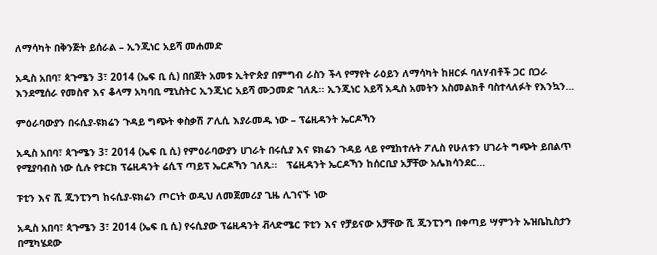ለማሳካት በቅንጅት ይሰራል – ኢንጂነር አይሻ መሐመድ

አዲስ አበባ፣ ጳጉሜን 3፣ 2014 (ኤፍ ቢ ሲ) በበጀት አመቱ ኢትዮጵያ በምግብ ራስን ችላ የማየት ራዕይን ለማሳካት ከዘርፉ ባለሃብቶች ጋር በጋራ እንደሚሰራ የመስኖ እና ቆላማ አካባቢ ሚኒስትር ኢንጂነር አይሻ ሙኃመድ ገለጹ፡፡ ኢንጂነር አይሻ አዲስ አመትን አስመልክቶ ባስተላለፉት የእንኳን…

ምዕራባውያን በሩሲያ-ዩክሬን ጉዳይ ግጭት ቀስቃሽ ፖሊሲ እያራመዱ ነው – ፕሬዚዳንት ኤርዶኻን

አዲስ አበባ፣ ጳጉሜን 3፣ 2014 (ኤፍ ቢ ሲ) የምዕራባውያን ሀገራት በሩሲያ እና ዩክሬን ጉዳይ ላይ የሚከተሉት ፖሊስ የሁለቱን ሀገራት ግጭት ይበልጥ የሚያባብስ ነው ሲሉ የቱርክ ፕሬዚዳንት ሬሲፕ ጣይፕ ኤርዶኻን ገለጹ፡፡   ፕሬዚዳንት ኤርዶኻን ከሰርቢያ አቻቸው አሌክሳንደር…

ፑቲን እና ሺ ጂንፒንግ ከሩሲያ-ዩክሬን ጦርነት ወዲህ ለመጀመሪያ ጊዜ ሊገናኙ ነው

አዲስ አበባ፣ ጳጉሜን 3፣ 2014 (ኤፍ ቢ ሲ) የሩሲያው ፕሬዚዳንት ቭላድሜር ፑቲን እና የቻይናው አቻቸው ሺ ጂንፒንግ በቀጣይ ሣምንት ኡዝቤኪስታን በሚካሄደው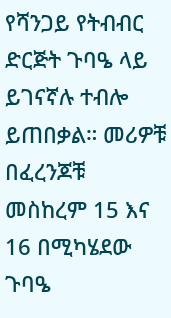የሻንጋይ የትብብር ድርጅት ጉባዔ ላይ ይገናኛሉ ተብሎ ይጠበቃል። መሪዎቹ በፈረንጆቹ መስከረም 15 እና 16 በሚካሄደው ጉባዔ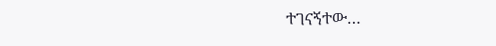ተገናኝተው…